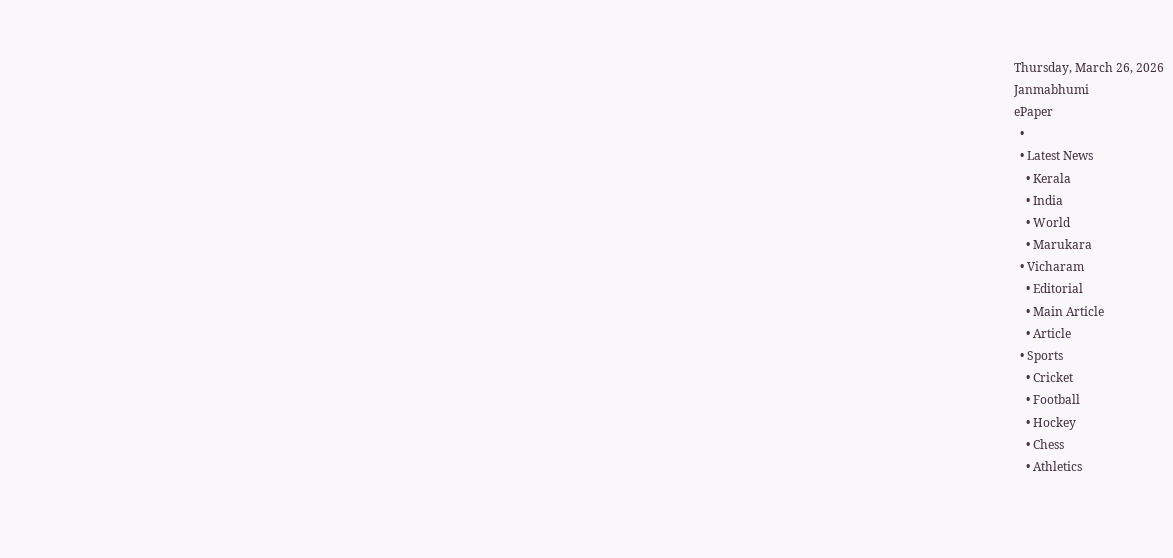Thursday, March 26, 2026
Janmabhumi
ePaper
  •
  • Latest News
    • Kerala
    • India
    • World
    • Marukara
  • Vicharam
    • Editorial
    • Main Article
    • Article
  • Sports
    • Cricket
    • Football
    • Hockey
    • Chess
    • Athletics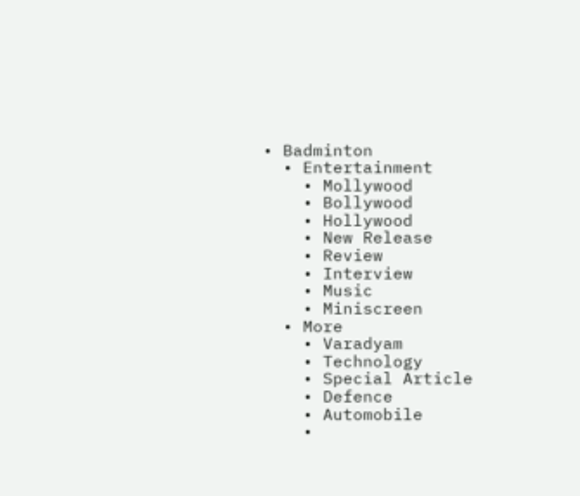• Badminton
  • Entertainment
    • Mollywood
    • Bollywood
    • Hollywood
    • New Release
    • Review
    • Interview
    • Music
    • Miniscreen
  • More
    • Varadyam
    • Technology
    • Special Article
    • Defence
    • Automobile
    •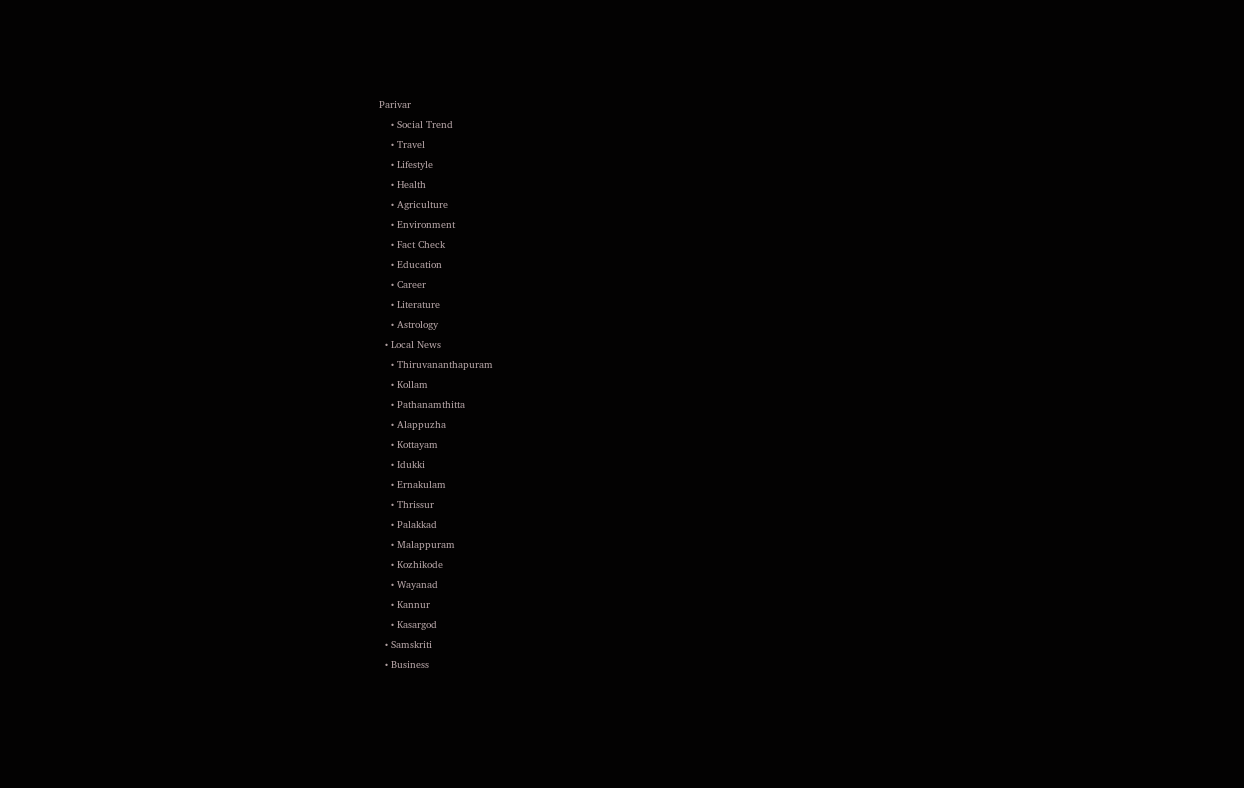Parivar
    • Social Trend
    • Travel
    • Lifestyle
    • Health
    • Agriculture
    • Environment
    • Fact Check
    • Education
    • Career
    • Literature
    • Astrology
  • Local News
    • Thiruvananthapuram
    • Kollam
    • Pathanamthitta
    • Alappuzha
    • Kottayam
    • Idukki
    • Ernakulam
    • Thrissur
    • Palakkad
    • Malappuram
    • Kozhikode
    • Wayanad
    • Kannur
    • Kasargod
  • Samskriti
  • Business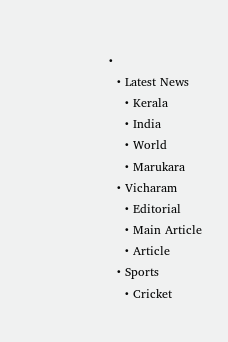•
  • Latest News
    • Kerala
    • India
    • World
    • Marukara
  • Vicharam
    • Editorial
    • Main Article
    • Article
  • Sports
    • Cricket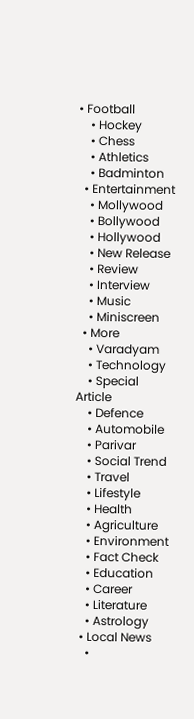• Football
    • Hockey
    • Chess
    • Athletics
    • Badminton
  • Entertainment
    • Mollywood
    • Bollywood
    • Hollywood
    • New Release
    • Review
    • Interview
    • Music
    • Miniscreen
  • More
    • Varadyam
    • Technology
    • Special Article
    • Defence
    • Automobile
    • Parivar
    • Social Trend
    • Travel
    • Lifestyle
    • Health
    • Agriculture
    • Environment
    • Fact Check
    • Education
    • Career
    • Literature
    • Astrology
  • Local News
    •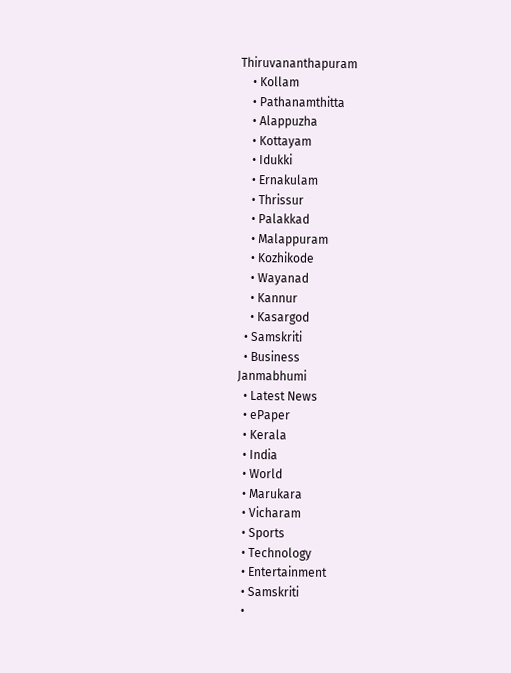Thiruvananthapuram
    • Kollam
    • Pathanamthitta
    • Alappuzha
    • Kottayam
    • Idukki
    • Ernakulam
    • Thrissur
    • Palakkad
    • Malappuram
    • Kozhikode
    • Wayanad
    • Kannur
    • Kasargod
  • Samskriti
  • Business
Janmabhumi
  • Latest News
  • ePaper
  • Kerala
  • India
  • World
  • Marukara
  • Vicharam
  • Sports
  • Technology
  • Entertainment
  • Samskriti
  •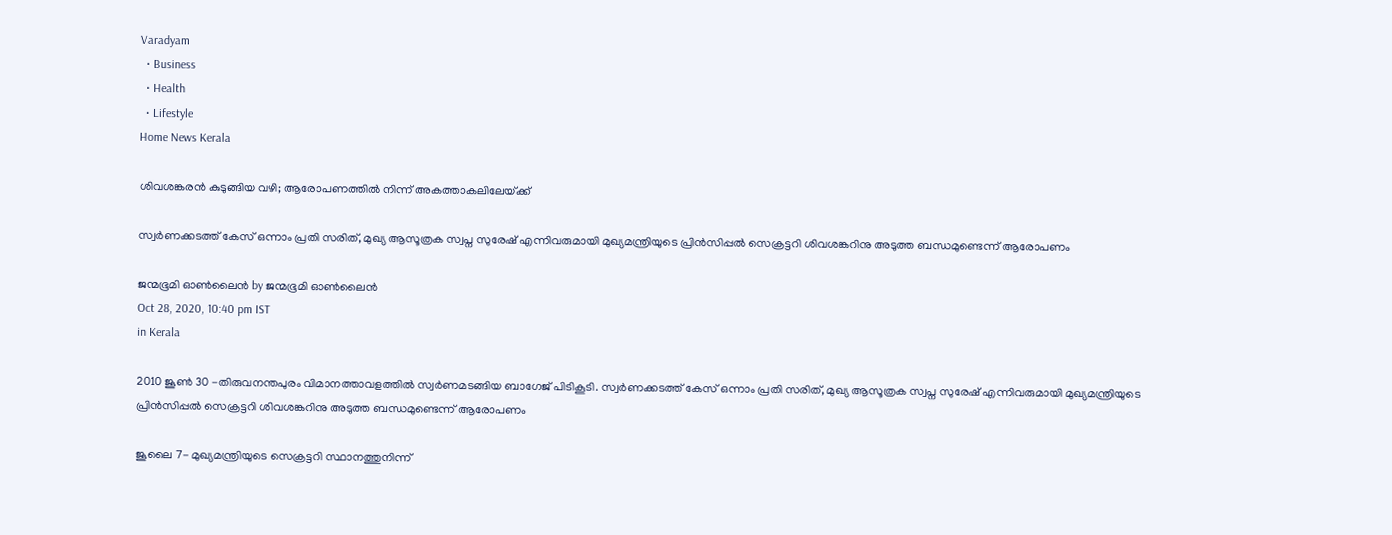Varadyam
  • Business
  • Health
  • Lifestyle
Home News Kerala

ശിവശങ്കരന്‍ കുടുങ്ങിയ വഴി; ആരോപണത്തില്‍ നിന്ന് അകത്താകലിലേയ്‌ക്ക്‌

സ്വര്‍ണക്കടത്ത് കേസ് ഒന്നാം പ്രതി സരിത്, മുഖ്യ ആസൂത്രക സ്വപ്ന സുരേഷ് എന്നിവരുമായി മുഖ്യമന്ത്രിയുടെ പ്രിന്‍സിപ്പല്‍ സെക്രട്ടറി ശിവശങ്കറിനു അടുത്ത ബന്ധമുണ്ടെന്ന് ആരോപണം

ജന്മഭൂമി ഓണ്‍ലൈന്‍ by ജന്മഭൂമി ഓണ്‍ലൈന്‍
Oct 28, 2020, 10:40 pm IST
in Kerala

2010 ജൂണ്‍ 30 -തിരുവനന്തപുരം വിമാനത്താവളത്തില്‍ സ്വര്‍ണമടങ്ങിയ ബാഗേജ് പിടികൂടി. സ്വര്‍ണക്കടത്ത് കേസ് ഒന്നാം പ്രതി സരിത്, മുഖ്യ ആസൂത്രക സ്വപ്ന സുരേഷ് എന്നിവരുമായി മുഖ്യമന്ത്രിയുടെ പ്രിന്‍സിപ്പല്‍ സെക്രട്ടറി ശിവശങ്കറിനു അടുത്ത ബന്ധമുണ്ടെന്ന് ആരോപണം

ജൂലൈ 7- മുഖ്യമന്ത്രിയുടെ സെക്രട്ടറി സ്ഥാനത്തുനിന്ന്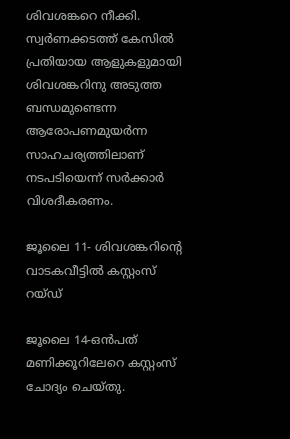ശിവശങ്കറെ നീക്കി. സ്വര്‍ണക്കടത്ത് കേസില്‍ പ്രതിയായ ആളുകളുമായി ശിവശങ്കറിനു അടുത്ത ബന്ധമുണ്ടെന്ന ആരോപണമുയര്‍ന്ന സാഹചര്യത്തിലാണ് നടപടിയെന്ന് സര്‍ക്കാര്‍ വിശദീകരണം.

ജൂലൈ 11- ശിവശങ്കറിന്റെ വാടകവീട്ടില്‍ കസ്റ്റംസ് റയ്ഡ്

ജൂലൈ 14-ഒന്‍പത് മണിക്കൂറിലേറെ കസ്റ്റംസ് ചോദ്യം ചെയ്തു.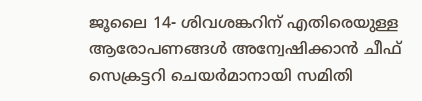ജൂലൈ 14- ശിവശങ്കറിന് എതിരെയുള്ള ആരോപണങ്ങള്‍ അന്വേഷിക്കാന്‍ ചീഫ് സെക്രട്ടറി ചെയര്‍മാനായി സമിതി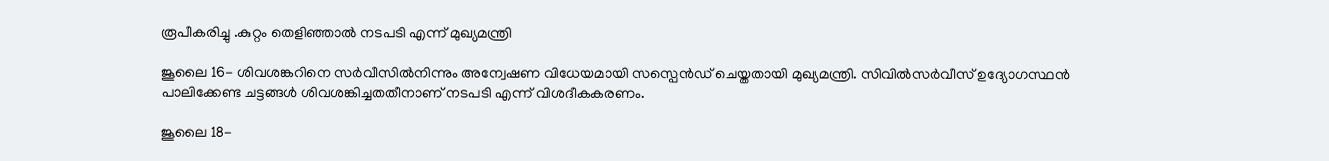രൂപീകരിച്ചു .കുറ്റം തെളിഞ്ഞാല്‍ നടപടി എന്ന് മുഖ്യമന്ത്രി

ജൂലൈ 16- ശിവശങ്കറിനെ സര്‍വീസില്‍നിന്നും അന്വേഷണ വിധേയമായി സസ്പെന്‍ഡ് ചെയ്തതായി മുഖ്യമന്ത്രി. സിവില്‍സര്‍വീസ് ഉദ്യോഗസ്ഥന്‍ പാലിക്കേണ്ട ചട്ടങ്ങള്‍ ശിവശങ്കിച്ചതതീനാണ് നടപടി എന്ന് വിശദീകകരണം.

ജൂലൈ 18-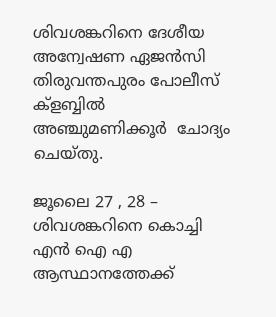ശിവശങ്കറിനെ ദേശീയ അന്വേഷണ ഏജന്‍സി തിരുവന്തപുരം പോലീസ് ക്ളബ്ബില്‍ അഞ്ചുമണിക്കൂര്‍  ചോദ്യം ചെയ്തു.

ജൂലൈ 27 , 28 – ശിവശങ്കറിനെ കൊച്ചി എന്‍ ഐ എ ആസ്ഥാനത്തേക്ക്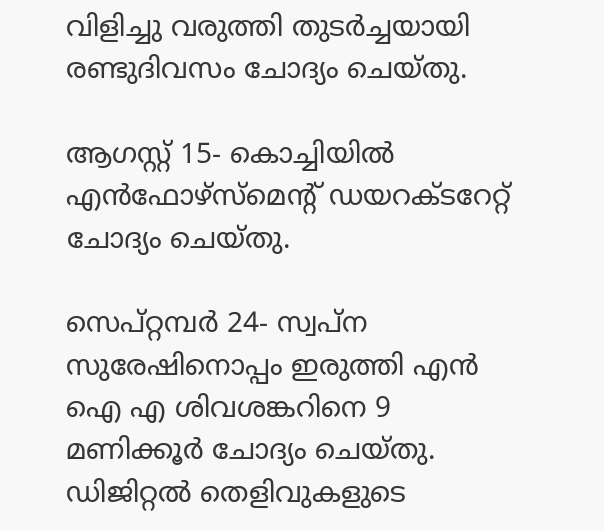വിളിച്ചു വരുത്തി തുടര്‍ച്ചയായി രണ്ടുദിവസം ചോദ്യം ചെയ്തു.

ആഗസ്റ്റ് 15- കൊച്ചിയില്‍ എന്‍ഫോഴ്സ്മെന്റ് ഡയറക്ടറേറ്റ് ചോദ്യം ചെയ്തു.

സെപ്റ്റമ്പര്‍ 24- സ്വപ്ന സുരേഷിനൊപ്പം ഇരുത്തി എന്‍ ഐ എ ശിവശങ്കറിനെ 9 മണിക്കൂര്‍ ചോദ്യം ചെയ്തു. ഡിജിറ്റല്‍ തെളിവുകളുടെ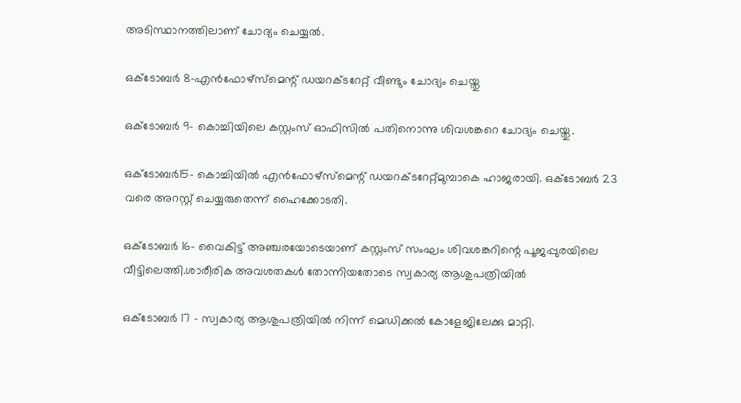അടിസ്ഥാനത്തിലാണ് ചോദ്യം ചെയ്യല്‍.

ഒക്ടോബര്‍ 8-എന്‍ഫോഴ്സ്മെന്റ് ഡയറക്ടറേറ്റ് വീണ്ടും ചോദ്യം ചെയ്തു

ഒക്ടോബര്‍ 9- കൊച്ചിയിലെ കസ്റ്റംസ് ഓഫിസില്‍ പതിനൊന്നു ശിവശങ്കറെ ചോദ്യം ചെയ്തു.

ഒക്ടോബര്‍15- കൊച്ചിയില്‍ എന്‍ഫോഴ്സ്മെന്റ് ഡയറക്ടറേറ്റ്മുമ്പാകെ ഹാജരായി. ഒക്ടോബര്‍ 23 വരെ അറസ്റ്റ് ചെയ്യരുതെന്ന് ഹൈക്കോടതി.

ഒക്ടോബര്‍ 16- വൈകിട്ട് അഞ്ചരയോടെയാണ് കസ്റ്റംസ് സംഘം ശിവശങ്കറിന്റെ പൂജപ്പുരയിലെ വീട്ടിലെത്തി.ശാരീരിക അവശതകള്‍ തോന്നിയതോടെ സ്വകാര്യ ആശുപത്രിയില്‍

ഒക്ടോബര്‍ 17 – സ്വകാര്യ ആശുപത്രിയില്‍ നിന്ന് മെഡിക്കല്‍ കോളേജിലേക്കു മാറ്റി.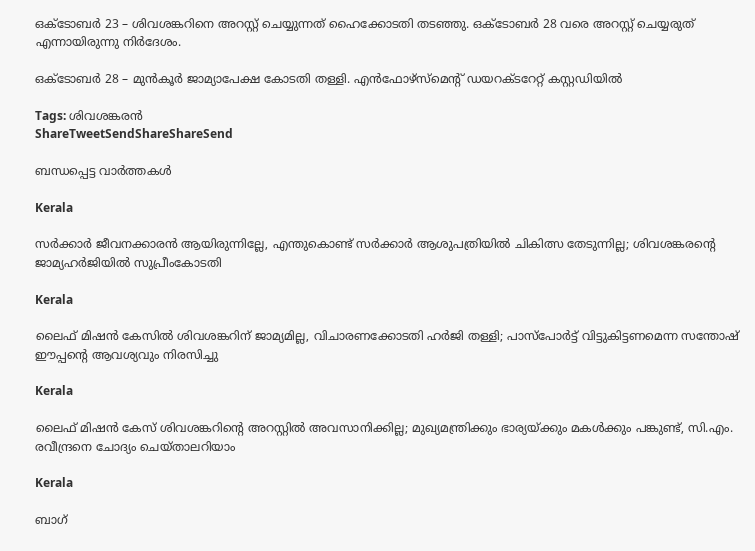ഒക്ടോബര്‍ 23 – ശിവശങ്കറിനെ അറസ്റ്റ് ചെയ്യുന്നത് ഹൈക്കോടതി തടഞ്ഞു. ഒക്ടോബര്‍ 28 വരെ അറസ്റ്റ് ചെയ്യരുത് എന്നായിരുന്നു നിര്‍ദേശം.

ഒക്ടോബര്‍ 28 – മുന്‍കൂര്‍ ജാമ്യാപേക്ഷ കോടതി തള്ളി. എന്‍ഫോഴ്സ്മെന്റ് ഡയറക്ടറേറ്റ് കസ്റ്റഡിയില്‍

Tags: ശിവശങ്കരന്‍
ShareTweetSendShareShareSend

ബന്ധപ്പെട്ട വാര്‍ത്തകള്‍

Kerala

സര്‍ക്കാര്‍ ജീവനക്കാരന്‍ ആയിരുന്നില്ലേ, എന്തുകൊണ്ട് സര്‍ക്കാര്‍ ആശുപത്രിയില്‍ ചികിത്സ തേടുന്നില്ല; ശിവശങ്കരന്റെ ജാമ്യഹര്‍ജിയില്‍ സുപ്രീംകോടതി

Kerala

ലൈഫ് മിഷന്‍ കേസില്‍ ശിവശങ്കറിന് ജാമ്യമില്ല, വിചാരണക്കോടതി ഹര്‍ജി തള്ളി; പാസ്‌പോര്‍ട്ട് വിട്ടുകിട്ടണമെന്ന സന്തോഷ് ഈപ്പന്റെ ആവശ്യവും നിരസിച്ചു

Kerala

ലൈഫ് മിഷന്‍ കേസ് ശിവശങ്കറിന്റെ അറസ്റ്റില്‍ അവസാനിക്കില്ല; മുഖ്യമന്ത്രിക്കും ഭാര്യയ്‌ക്കും മകള്‍ക്കും പങ്കുണ്ട്, സി.എം. രവീന്ദ്രനെ ചോദ്യം ചെയ്താലറിയാം

Kerala

ബാഗ്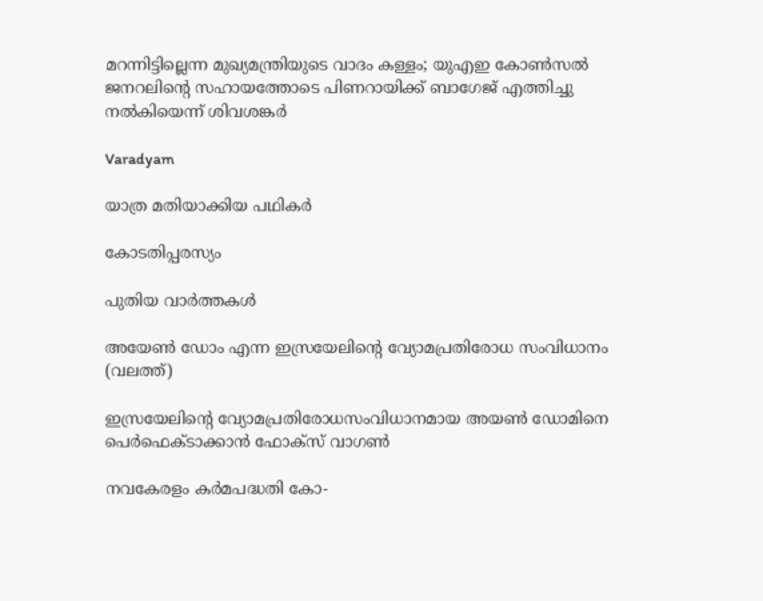മറന്നിട്ടില്ലെന്ന മുഖ്യമന്ത്രിയുടെ വാദം കള്ളം; യുഎഇ കോണ്‍സല്‍ ജനറലിന്റെ സഹായത്തോടെ പിണറായിക്ക് ബാഗേജ് എത്തിച്ചു നല്‍കിയെന്ന് ശിവശങ്കര്‍

Varadyam

യാത്ര മതിയാക്കിയ പഥികര്‍

കോടതിപ്പരസ്യം

പുതിയ വാര്‍ത്തകള്‍

അയേണ്‍ ഡോം എന്ന ഇസ്രയേലിന്‍റെ വ്യോമപ്രതിരോധ സംവിധാനം (വലത്ത്)

ഇസ്രയേലിന്റെ വ്യോമപ്രതിരോധസംവിധാനമായ അയൺ ഡോമിനെ പെര്‍ഫെക്ടാക്കാന്‍ ഫോക്സ് വാഗണ്‍

നവകേരളം കര്‍മപദ്ധതി കോ-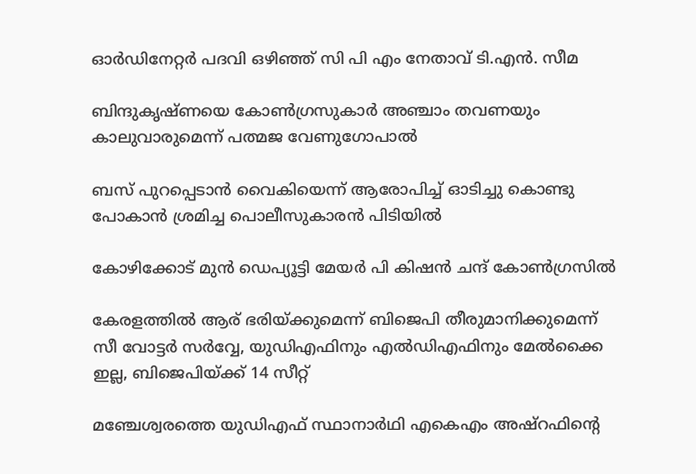ഓര്‍ഡിനേറ്റര്‍ പദവി ഒഴിഞ്ഞ് സി പി എം നേതാവ് ടി.എന്‍. സീമ

ബിന്ദുകൃഷ്ണയെ കോണ്‍ഗ്രസുകാര്‍ അഞ്ചാം തവണയും കാലുവാരുമെന്ന് പത്മജ വേണുഗോപാല്‍

ബസ് പുറപ്പെടാന്‍ വൈകിയെന്ന് ആരോപിച്ച് ഓടിച്ചു കൊണ്ടു പോകാന്‍ ശ്രമിച്ച പൊലീസുകാരന്‍ പിടിയില്‍

കോഴിക്കോട് മുന്‍ ഡെപ്യൂട്ടി മേയര്‍ പി കിഷന്‍ ചന്ദ് കോണ്‍ഗ്രസില്‍

കേരളത്തില്‍ ആര് ഭരിയ്‌ക്കുമെന്ന് ബിജെപി തീരുമാനിക്കുമെന്ന് സീ വോട്ടര്‍ സര്‍വ്വേ, യുഡിഎഫിനും എല്‍ഡിഎഫിനും മേല്‍ക്കൈ ഇല്ല, ബിജെപിയ്‌ക്ക് 14 സീറ്റ്

മഞ്ചേശ്വരത്തെ യുഡിഎഫ് സ്ഥാനാര്‍ഥി എകെഎം അഷ്റഫിന്റെ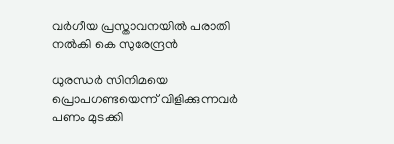വര്‍ഗീയ പ്രസ്താവനയില്‍ പരാതി നല്‍കി കെ സുരേന്ദ്രന്‍

ധുരന്ധർ സിനിമയെ പ്രൊപഗണ്ടയെന്ന് വിളിക്കുന്നവർ പണം മുടക്കി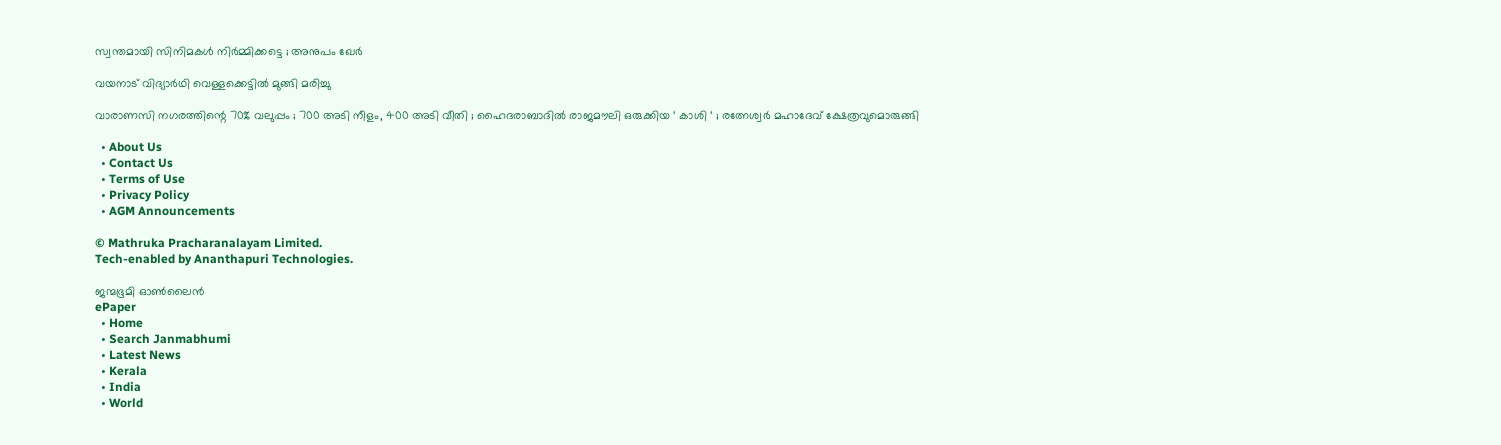സ്വന്തമായി സിനിമകൾ നിർമ്മിക്കട്ടെ ; അനുപം ഖേർ

വയനാട് വിദ്യാര്‍ഥി വെള്ളക്കെട്ടില്‍ മുങ്ങി മരിച്ചു

വാരാണസി നഗരത്തിന്റെ 70% വലുപ്പം ; 700 അടി നീളം, 400 അടി വീതി ; ഹൈദരാബാദിൽ രാജമൗലി ഒരുക്കിയ ‘ കാശി ‘ ; രത്നേശ്വർ മഹാദേവ് ക്ഷേത്രവുമൊരുങ്ങി

  • About Us
  • Contact Us
  • Terms of Use
  • Privacy Policy
  • AGM Announcements

© Mathruka Pracharanalayam Limited.
Tech-enabled by Ananthapuri Technologies.

ജന്മഭൂമി ഓണ്‍ലൈന്‍
ePaper
  • Home
  • Search Janmabhumi
  • Latest News
  • Kerala
  • India
  • World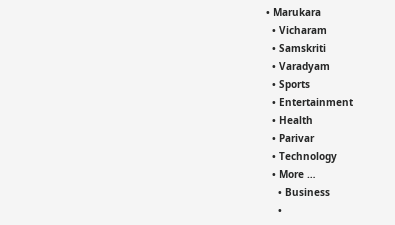• Marukara
  • Vicharam
  • Samskriti
  • Varadyam
  • Sports
  • Entertainment
  • Health
  • Parivar
  • Technology
  • More …
    • Business
    •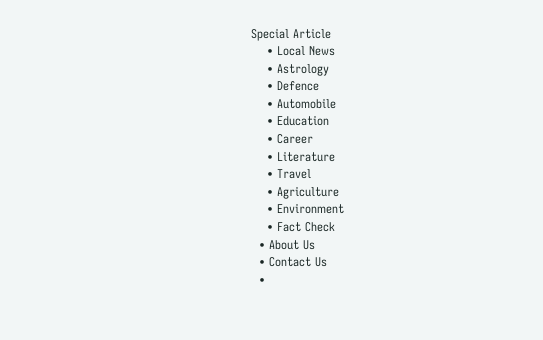Special Article
    • Local News
    • Astrology
    • Defence
    • Automobile
    • Education
    • Career
    • Literature
    • Travel
    • Agriculture
    • Environment
    • Fact Check
  • About Us
  • Contact Us
  •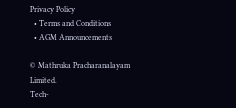Privacy Policy
  • Terms and Conditions
  • AGM Announcements

© Mathruka Pracharanalayam Limited.
Tech-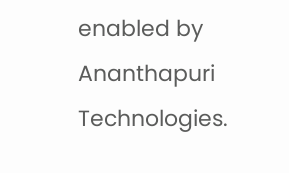enabled by Ananthapuri Technologies.